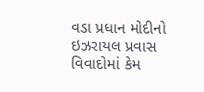વડા પ્રધાન મોદીનો ઇઝરાયલ પ્રવાસ વિવાદોમાં કેમ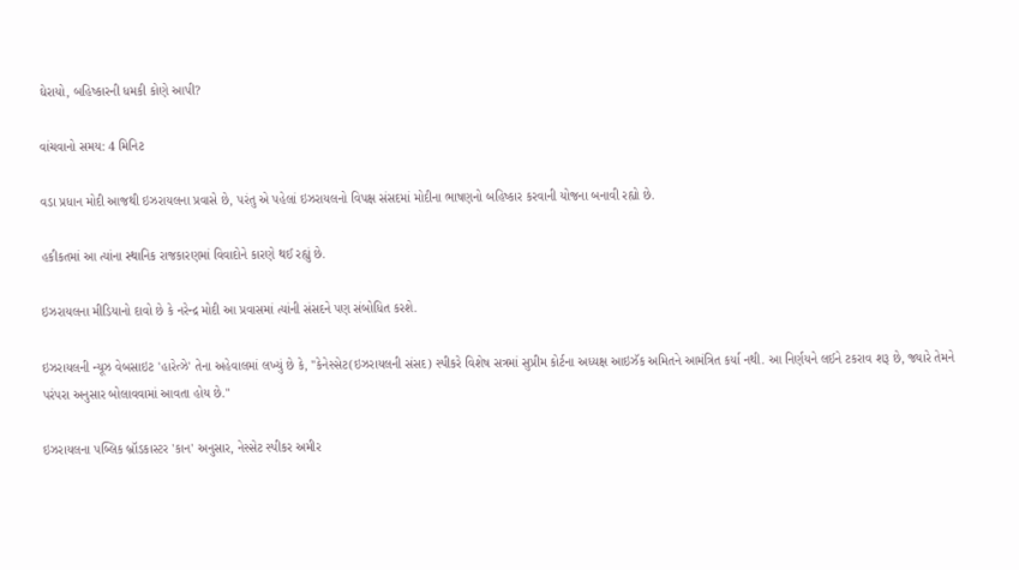ઘેરાયો, બહિષ્કારની ધમકી કોણે આપી?

વાંચવાનો સમય: 4 મિનિટ

વડા પ્રધાન મોદી આજથી ઇઝરાયલના પ્રવાસે છે, પરંતુ એ પહેલાં ઇઝરાયલનો વિપક્ષ સંસદમાં મોદીના ભાષણનો બહિષ્કાર કરવાની યોજના બનાવી રહ્યો છે.

હકીકતમાં આ ત્યાંના સ્થાનિક રાજકારણમાં વિવાદોને કારણે થઈ રહ્યું છે.

ઇઝરાયલના મીડિયાનો દાવો છે કે નરેન્દ્ર મોદી આ પ્રવાસમાં ત્યાંની સંસદને પણ સંબોધિત કરશે.

ઇઝરાયલની ન્યૂઝ વેબસાઇટ 'હારેત્ઝે' તેના અહેવાલમાં લખ્યું છે કે, "કેનેસ્સેટ(ઇઝરાયલની સંસદ) સ્પીકરે વિશેષ સત્રમાં સુપ્રીમ કોર્ટના અધ્યક્ષ આઇઝૅક અમિતને આમંત્રિત કર્યા નથી. આ નિર્ણયને લઈને ટકરાવ શરૂ છે, જ્યારે તેમને પરંપરા અનુસાર બોલાવવામાં આવતા હોય છે."

ઇઝરાયલના પબ્લિક બ્રૉડકાસ્ટર 'કાન' અનુસાર, નેસ્સેટ સ્પીકર અમીર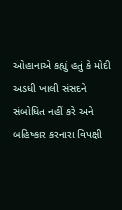ઓહાનાએ કહ્યું હતું કે મોદી અડધી ખાલી સંસદને સંબોધિત નહીં કરે અને બહિષ્કાર કરનારા વિપક્ષી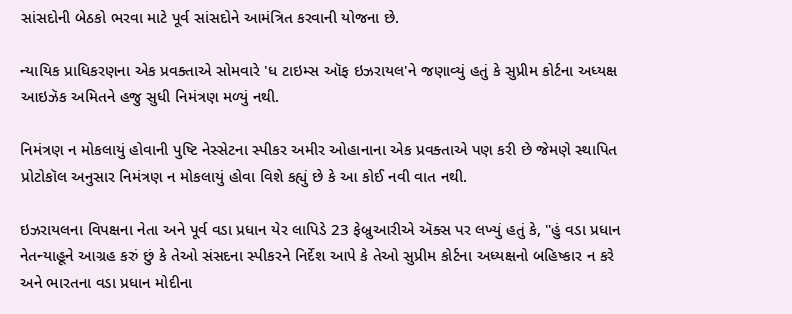સાંસદોની બેઠકો ભરવા માટે પૂર્વ સાંસદોને આમંત્રિત કરવાની યોજના છે.

ન્યાયિક પ્રાધિકરણના એક પ્રવક્તાએ સોમવારે 'ધ ટાઇમ્સ ઑફ ઇઝરાયલ'ને જણાવ્યું હતું કે સુપ્રીમ કોર્ટના અધ્યક્ષ આઇઝૅક અમિતને હજુ સુધી નિમંત્રણ મળ્યું નથી.

નિમંત્રણ ન મોકલાયું હોવાની પુષ્ટિ નેસ્સેટના સ્પીકર અમીર ઓહાનાના એક પ્રવક્તાએ પણ કરી છે જેમણે સ્થાપિત પ્રોટોકૉલ અનુસાર નિમંત્રણ ન મોકલાયું હોવા વિશે કહ્યું છે કે આ કોઈ નવી વાત નથી.

ઇઝરાયલના વિપક્ષના નેતા અને પૂર્વ વડા પ્રધાન યેર લાપિડે 23 ફેબ્રુઆરીએ ઍક્સ પર લખ્યું હતું કે, "હું વડા પ્રધાન નેતન્યાહૂને આગ્રહ કરું છું કે તેઓ સંસદના સ્પીકરને નિર્દેશ આપે કે તેઓ સુપ્રીમ કોર્ટના અધ્યક્ષનો બહિષ્કાર ન કરે અને ભારતના વડા પ્રધાન મોદીના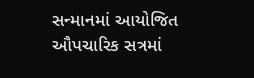સન્માનમાં આયોજિત ઔપચારિક સત્રમાં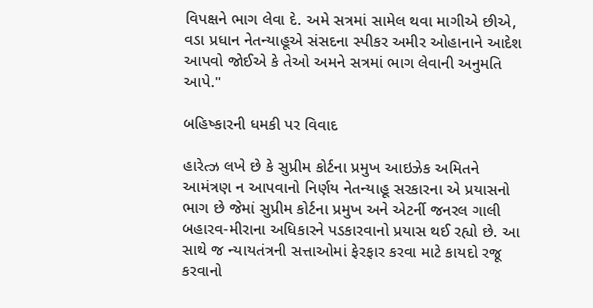વિપક્ષને ભાગ લેવા દે. અમે સત્રમાં સામેલ થવા માગીએ છીએ, વડા પ્રધાન નેતન્યાહૂએ સંસદના સ્પીકર અમીર ઓહાનાને આદેશ આપવો જોઈએ કે તેઓ અમને સત્રમાં ભાગ લેવાની અનુમતિ આપે."

બહિષ્કારની ધમકી પર વિવાદ

હારેત્ઝ લખે છે કે સુપ્રીમ કોર્ટના પ્રમુખ આઇઝેક અમિતને આમંત્રણ ન આપવાનો નિર્ણય નેતન્યાહૂ સરકારના એ પ્રયાસનો ભાગ છે જેમાં સુપ્રીમ કોર્ટના પ્રમુખ અને એટર્ની જનરલ ગાલી બહારવ-મીરાના અધિકારને પડકારવાનો પ્રયાસ થઈ રહ્યો છે. આ સાથે જ ન્યાયતંત્રની સત્તાઓમાં ફેરફાર કરવા માટે કાયદો રજૂ કરવાનો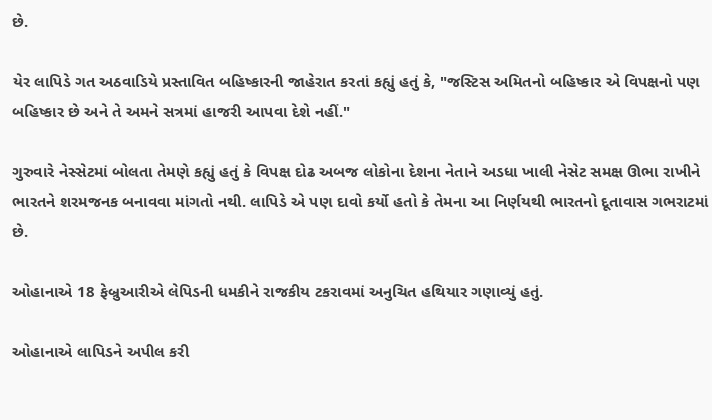છે.

યેર લાપિડે ગત અઠવાડિયે પ્રસ્તાવિત બહિષ્કારની જાહેરાત કરતાં કહ્યું હતું કે, "જસ્ટિસ અમિતનો બહિષ્કાર એ વિપક્ષનો પણ બહિષ્કાર છે અને તે અમને સત્રમાં હાજરી આપવા દેશે નહીં."

ગુરુવારે નેસ્સેટમાં બોલતા તેમણે કહ્યું હતું કે વિપક્ષ દોઢ અબજ લોકોના દેશના નેતાને અડધા ખાલી નેસેટ સમક્ષ ઊભા રાખીને ભારતને શરમજનક બનાવવા માંગતો નથી. લાપિડે એ પણ દાવો કર્યો હતો કે તેમના આ નિર્ણયથી ભારતનો દૂતાવાસ ગભરાટમાં છે.

ઓહાનાએ 18 ફેબ્રુઆરીએ લેપિડની ધમકીને રાજકીય ટકરાવમાં અનુચિત હથિયાર ગણાવ્યું હતું.

ઓહાનાએ લાપિડને અપીલ કરી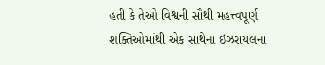હતી કે તેઓ વિશ્વની સૌથી મહત્ત્વપૂર્ણ શક્તિઓમાંથી એક સાથેના ઇઝરાયલના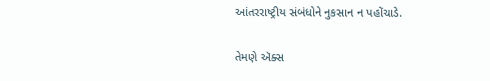આંતરરાષ્ટ્રીય સંબંધોને નુકસાન ન પહોંચાડે.

તેમણે ઍક્સ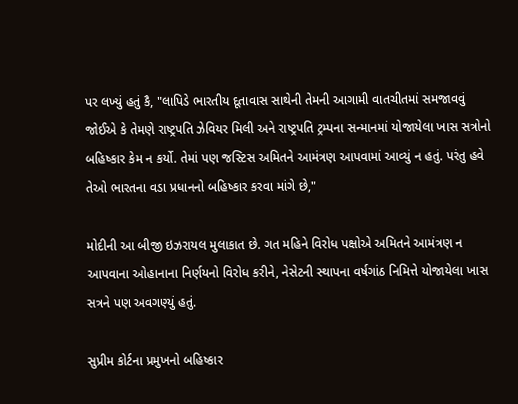પર લખ્યું હતું કૈ, "લાપિડે ભારતીય દૂતાવાસ સાથેની તેમની આગામી વાતચીતમાં સમજાવવું જોઈએ કે તેમણે રાષ્ટ્રપતિ ઝેવિયર મિલી અને રાષ્ટ્રપતિ ટ્રમ્પના સન્માનમાં યોજાયેલા ખાસ સત્રોનો બહિષ્કાર કેમ ન કર્યો. તેમાં પણ જસ્ટિસ અમિતને આમંત્રણ આપવામાં આવ્યું ન હતું. પરંતુ હવે તેઓ ભારતના વડા પ્રધાનનો બહિષ્કાર કરવા માંગે છે,"

મોદીની આ બીજી ઇઝરાયલ મુલાકાત છે. ગત મહિને વિરોધ પક્ષોએ અમિતને આમંત્રણ ન આપવાના ઓહાનાના નિર્ણયનો વિરોધ કરીને, નેસેટની સ્થાપના વર્ષગાંઠ નિમિત્તે યોજાયેલા ખાસ સત્રને પણ અવગણ્યું હતું.

સુપ્રીમ કોર્ટના પ્રમુખનો બહિષ્કાર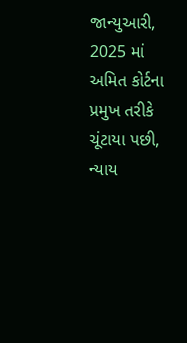જાન્યુઆરી, 2025 માં અમિત કોર્ટના પ્રમુખ તરીકે ચૂંટાયા પછી, ન્યાય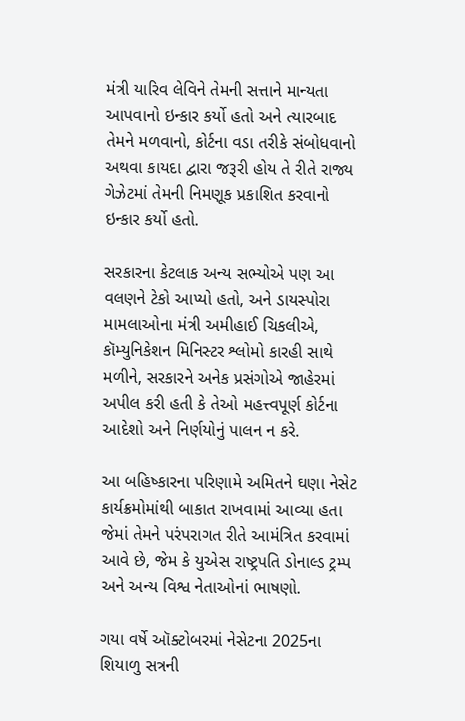મંત્રી યારિવ લેવિને તેમની સત્તાને માન્યતા આપવાનો ઇન્કાર કર્યો હતો અને ત્યારબાદ તેમને મળવાનો, કોર્ટના વડા તરીકે સંબોધવાનો અથવા કાયદા દ્વારા જરૂરી હોય તે રીતે રાજ્ય ગેઝેટમાં તેમની નિમણૂક પ્રકાશિત કરવાનો ઇન્કાર કર્યો હતો.

સરકારના કેટલાક અન્ય સભ્યોએ પણ આ વલણને ટેકો આપ્યો હતો, અને ડાયસ્પોરા મામલાઓના મંત્રી અમીહાઈ ચિકલીએ, કૉમ્યુનિકેશન મિનિસ્ટર શ્લોમો કારહી સાથે મળીને, સરકારને અનેક પ્રસંગોએ જાહેરમાં અપીલ કરી હતી કે તેઓ મહત્ત્વપૂર્ણ કોર્ટના આદેશો અને નિર્ણયોનું પાલન ન કરે.

આ બહિષ્કારના પરિણામે અમિતને ઘણા નેસેટ કાર્યક્રમોમાંથી બાકાત રાખવામાં આવ્યા હતા જેમાં તેમને પરંપરાગત રીતે આમંત્રિત કરવામાં આવે છે, જેમ કે યુએસ રાષ્ટ્રપતિ ડોનાલ્ડ ટ્રમ્પ અને અન્ય વિશ્વ નેતાઓનાં ભાષણો.

ગયા વર્ષે ઑક્ટોબરમાં નેસેટના 2025ના શિયાળુ સત્રની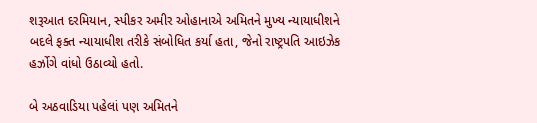શરૂઆત દરમિયાન, સ્પીકર અમીર ઓહાનાએ અમિતને મુખ્ય ન્યાયાધીશને બદલે ફક્ત ન્યાયાધીશ તરીકે સંબોધિત કર્યા હતા, જેનો રાષ્ટ્રપતિ આઇઝેક હર્ઝોગે વાંધો ઉઠાવ્યો હતો.

બે અઠવાડિયા પહેલાં પણ અમિતને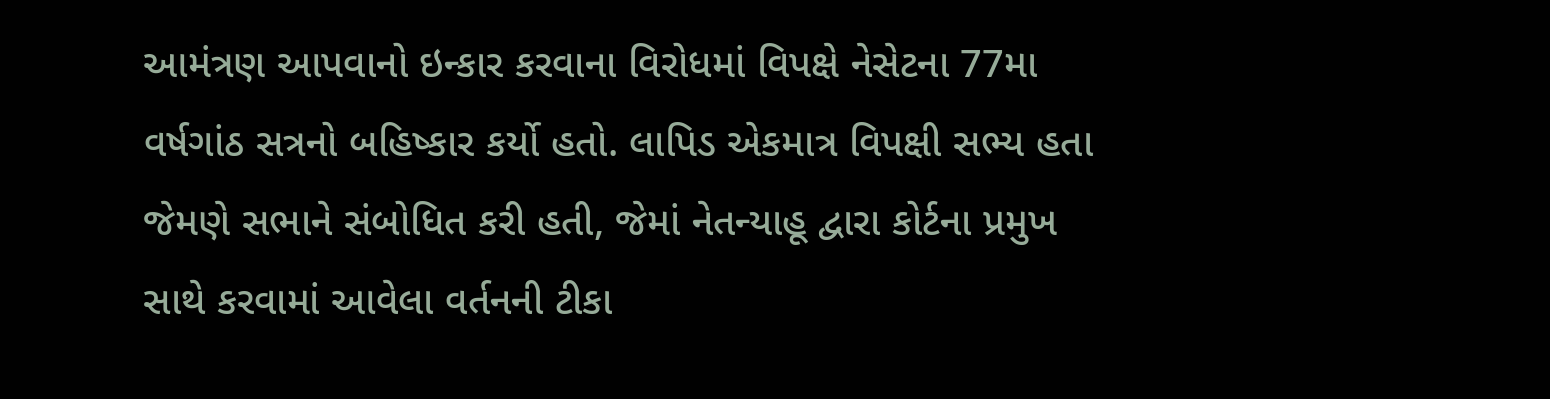આમંત્રણ આપવાનો ઇન્કાર કરવાના વિરોધમાં વિપક્ષે નેસેટના 77મા વર્ષગાંઠ સત્રનો બહિષ્કાર કર્યો હતો. લાપિડ એકમાત્ર વિપક્ષી સભ્ય હતા જેમણે સભાને સંબોધિત કરી હતી, જેમાં નેતન્યાહૂ દ્વારા કોર્ટના પ્રમુખ સાથે કરવામાં આવેલા વર્તનની ટીકા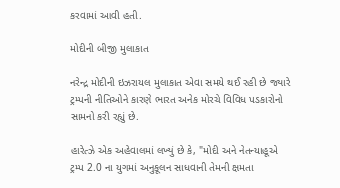કરવામાં આવી હતી.

મોદીની બીજી મુલાકાત

નરેન્દ્ર મોદીની ઇઝરાયલ મુલાકાત એવા સમયે થઈ રહી છે જ્યારે ટ્રમ્પની નીતિઓને કારણે ભારત અનેક મોરચે વિવિધ પડકારોનો સામનો કરી રહ્યું છે.

હારેત્ઝે એક અહેવાલમાં લખ્યું છે કે, "મોદી અને નેતન્યાહૂએ ટ્રમ્પ 2.0 ના યુગમાં અનુકૂલન સાધવાની તેમની ક્ષમતા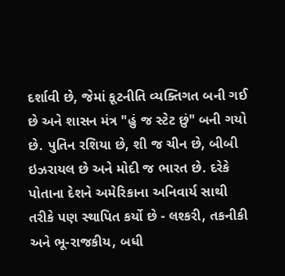દર્શાવી છે, જેમાં કૂટનીતિ વ્યક્તિગત બની ગઈ છે અને શાસન મંત્ર "હું જ સ્ટેટ છું" બની ગયો છે. પુતિન રશિયા છે, શી જ ચીન છે, બીબી ઇઝરાયલ છે અને મોદી જ ભારત છે. દરેકે પોતાના દેશને અમેરિકાના અનિવાર્ય સાથી તરીકે પણ સ્થાપિત કર્યો છે - લશ્કરી, તકનીકી અને ભૂ-રાજકીય, બધી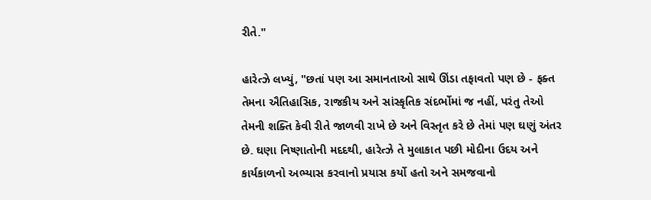રીતે."

હારેત્ઝે લખ્યું, "છતાં પણ આ સમાનતાઓ સાથે ઊંડા તફાવતો પણ છે - ફક્ત તેમના ઐતિહાસિક, રાજકીય અને સાંસ્કૃતિક સંદર્ભોમાં જ નહીં, પરંતુ તેઓ તેમની શક્તિ કેવી રીતે જાળવી રાખે છે અને વિસ્તૃત કરે છે તેમાં પણ ઘણું અંતર છે. ઘણા નિષ્ણાતોની મદદથી, હારેત્ઝે તે મુલાકાત પછી મોદીના ઉદય અને કાર્યકાળનો અભ્યાસ કરવાનો પ્રયાસ કર્યો હતો અને સમજવાનો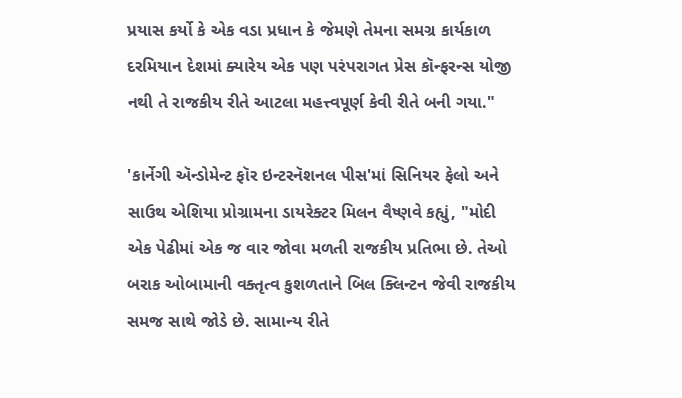પ્રયાસ કર્યો કે એક વડા પ્રધાન કે જેમણે તેમના સમગ્ર કાર્યકાળ દરમિયાન દેશમાં ક્યારેય એક પણ પરંપરાગત પ્રેસ કૉન્ફરન્સ યોજી નથી તે રાજકીય રીતે આટલા મહત્ત્વપૂર્ણ કેવી રીતે બની ગયા."

'કાર્નેગી ઍન્ડોમેન્ટ ફૉર ઇન્ટરનૅશનલ પીસ'માં સિનિયર ફેલો અને સાઉથ એશિયા પ્રોગ્રામના ડાયરેક્ટર મિલન વૈષ્ણવે કહ્યું, "મોદી એક પેઢીમાં એક જ વાર જોવા મળતી રાજકીય પ્રતિભા છે. તેઓ બરાક ઓબામાની વક્તૃત્વ કુશળતાને બિલ ક્લિન્ટન જેવી રાજકીય સમજ સાથે જોડે છે. સામાન્ય રીતે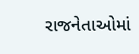રાજનેતાઓમાં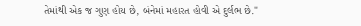તેમાંથી એક જ ગુણ હોય છે, બંનેમાં મહારત હોવી એ દુર્લભ છે."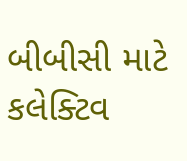બીબીસી માટે કલેક્ટિવ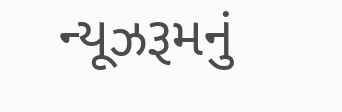ન્યૂઝરૂમનું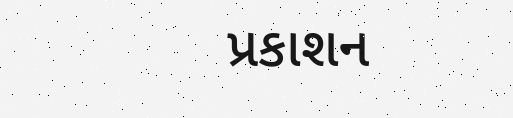પ્રકાશન